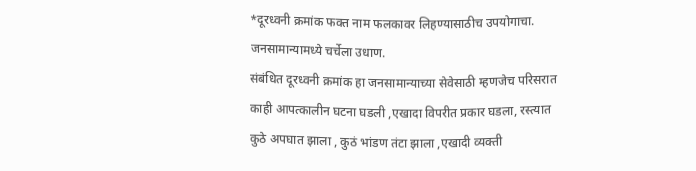*दूरध्वनी क्रमांक फक्त नाम फलकावर लिहण्यासाठीच उपयोगाचा. जनसामान्यामध्ये चर्चेला उधाण.
संबंधित दूरध्वनी क्रमांक हा जनसामान्याच्या सेवेसाठी म्हणजेच परिसरात काही आपत्कालीन घटना घडली ,एखादा विपरीत प्रकार घडला, रस्त्यात कुठे अपघात झाला , कुठं भांडण तंटा झाला ,एखादी व्यक्ती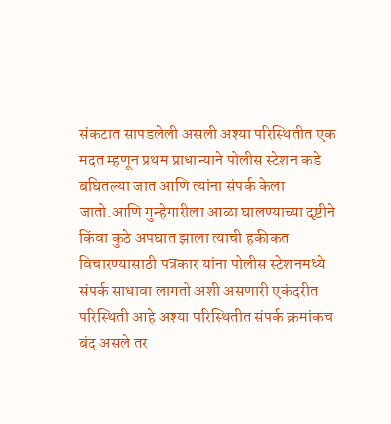संकटात सापडलेली असली अश्या परिस्थितीत एक मदत म्हणून प्रथम प्राधान्याने पोलीस स्टेशन कडे बघितल्या जात आणि त्यांना संपर्क केला जातो.आणि गुन्हेगारीला आळा घालण्याच्या दृष्टीने किंवा कुठे अपघात झाला त्याची हकीकत विचारण्यासाठी पत्रकार यांना पोलीस स्टेशनमध्ये संपर्क साधावा लागतो अशी असणारी एकंदरीत परिस्थिती आहे अश्या परिस्थितीत संपर्क क्रमांकच बंद असले तर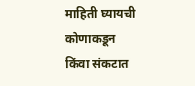माहिती घ्यायची कोणाकडून किंवा संकटात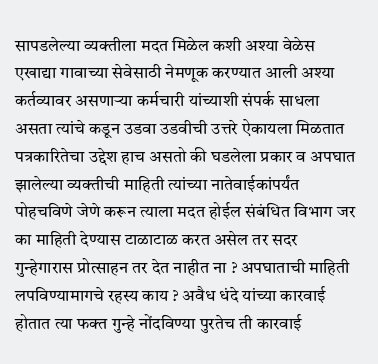सापडलेल्या व्यक्तीला मदत मिळेल कशी अश्या वेळेस एखाद्या गावाच्या सेवेसाठी नेमणूक करण्यात आली अश्या कर्तव्यावर असणाऱ्या कर्मचारी यांच्याशी संपर्क साधला असता त्यांचे कडून उडवा उडवीची उत्तरे ऐकायला मिळतात पत्रकारितेचा उद्देश हाच असतो की घडलेला प्रकार व अपघात झालेल्या व्यक्तीची माहिती त्यांच्या नातेवाईकांपर्यंत पोहचविणे जेणे करून त्याला मदत होईल संबंधित विभाग जर का माहिती देण्यास टाळाटाळ करत असेल तर सदर गुन्हेगारास प्रोत्साहन तर देत नाहीत ना ? अपघाताची माहिती लपविण्यामागचे रहस्य काय ? अवैध धंदे यांच्या कारवाई होतात त्या फक्त गुन्हे नोंदविण्या पुरतेच ती कारवाई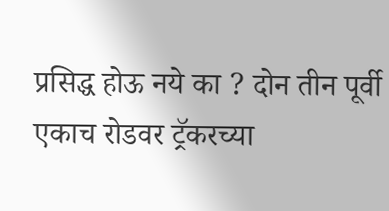प्रसिद्ध होऊ नये का ? दोन तीन पूर्वी एकाच रोडवर ट्रॅकरच्या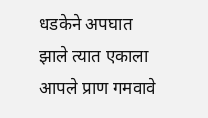धडकेने अपघात झाले त्यात एकाला आपले प्राण गमवावे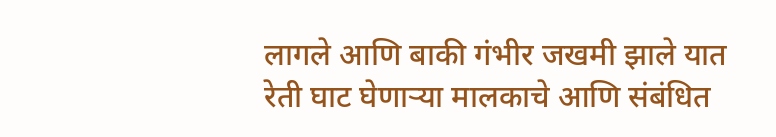लागले आणि बाकी गंभीर जखमी झाले यात रेती घाट घेणाऱ्या मालकाचे आणि संबंधित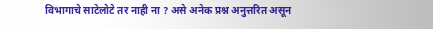विभागाचे साटेलोटे तर नाही ना ? असे अनेक प्रश्न अनुत्तरित असून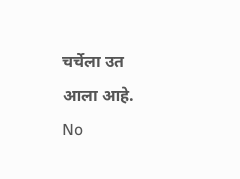चर्चेला उत आला आहे.
No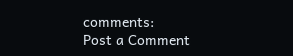comments:
Post a Comment